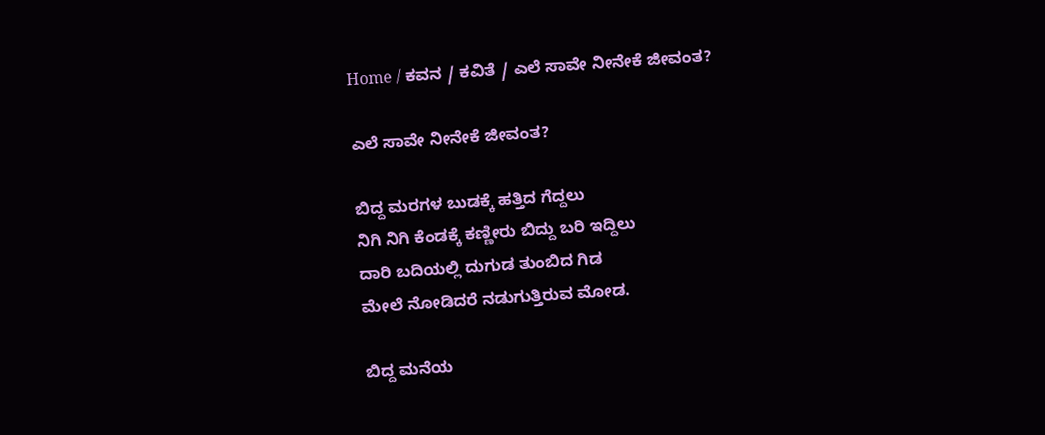Home / ಕವನ / ಕವಿತೆ / ಎಲೆ ಸಾವೇ ನೀನೇಕೆ ಜೀವಂತ?

ಎಲೆ ಸಾವೇ ನೀನೇಕೆ ಜೀವಂತ?

ಬಿದ್ದ ಮರಗಳ ಬುಡಕ್ಕೆ ಹತ್ತಿದ ಗೆದ್ದಲು
ನಿಗಿ ನಿಗಿ ಕೆಂಡಕ್ಕೆ ಕಣ್ಣೀರು ಬಿದ್ದು ಬರಿ ಇದ್ದಿಲು
ದಾರಿ ಬದಿಯಲ್ಲಿ ದುಗುಡ ತುಂಬಿದ ಗಿಡ
ಮೇಲೆ ನೋಡಿದರೆ ನಡುಗುತ್ತಿರುವ ಮೋಡ.

ಬಿದ್ದ ಮನೆಯ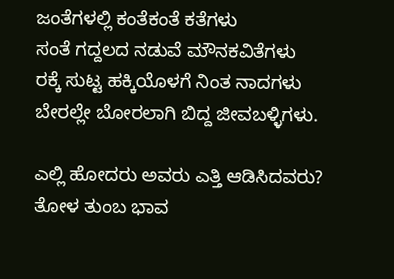ಜಂತೆಗಳಲ್ಲಿ ಕಂತೆಕಂತೆ ಕತೆಗಳು
ಸಂತೆ ಗದ್ದಲದ ನಡುವೆ ಮೌನಕವಿತೆಗಳು
ರಕ್ಕೆ ಸುಟ್ಟ ಹಕ್ಕಿಯೊಳಗೆ ನಿಂತ ನಾದಗಳು
ಬೇರಲ್ಲೇ ಬೋರಲಾಗಿ ಬಿದ್ದ ಜೀವಬಳ್ಳಿಗಳು.

ಎಲ್ಲಿ ಹೋದರು ಅವರು ಎತ್ತಿ ಆಡಿಸಿದವರು?
ತೋಳ ತುಂಬ ಭಾವ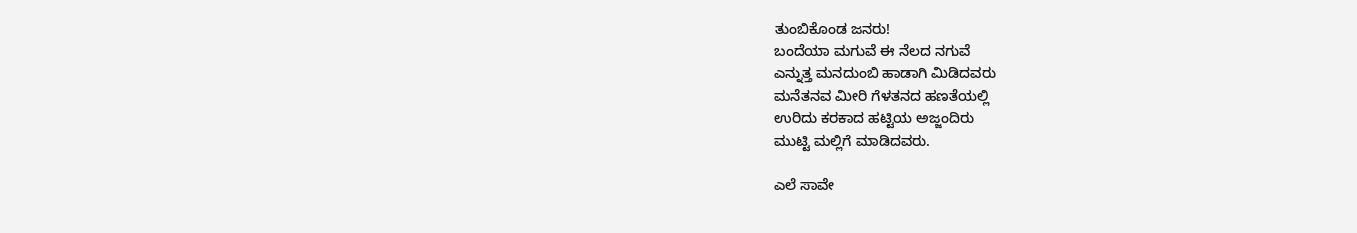ತುಂಬಿಕೊಂಡ ಜನರು!
ಬಂದೆಯಾ ಮಗುವೆ ಈ ನೆಲದ ನಗುವೆ
ಎನ್ನುತ್ತ ಮನದುಂಬಿ ಹಾಡಾಗಿ ಮಿಡಿದವರು
ಮನೆತನವ ಮೀರಿ ಗೆಳತನದ ಹಣತೆಯಲ್ಲಿ
ಉರಿದು ಕರಕಾದ ಹಟ್ಟಿಯ ಅಜ್ಜಂದಿರು
ಮುಟ್ಟಿ ಮಲ್ಲಿಗೆ ಮಾಡಿದವರು.

ಎಲೆ ಸಾವೇ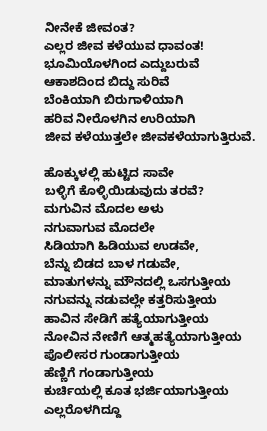ನೀನೇಕೆ ಜೀವಂತ?
ಎಲ್ಲರ ಜೀವ ಕಳೆಯುವ ಧಾವಂತ!
ಭೂಮಿಯೊಳಗಿಂದ ಎದ್ದುಬರುವೆ
ಆಕಾಶದಿಂದ ಬಿದ್ದು ಸುರಿವೆ
ಬೆಂಕಿಯಾಗಿ ಬಿರುಗಾಳಿಯಾಗಿ
ಹರಿವ ನೀರೊಳಗಿನ ಉರಿಯಾಗಿ
ಜೀವ ಕಳೆಯುತ್ತಲೇ ಜೀವಕಳೆಯಾಗುತ್ತಿರುವೆ.

ಹೊಕ್ಕುಳಲ್ಲಿ ಹುಟ್ಟಿದ ಸಾವೇ
ಬಳ್ಳಿಗೆ ಕೊಳ್ಳಿಯಿಡುವುದು ತರವೆ?
ಮಗುವಿನ ಮೊದಲ ಅಳು
ನಗುವಾಗುವ ಮೊದಲೇ
ಸಿಡಿಯಾಗಿ ಹಿಡಿಯುವ ಉಡವೇ,
ಬೆನ್ನು ಬಿಡದ ಬಾಳ ಗಡುವೇ,
ಮಾತುಗಳನ್ನು ಮೌನದಲ್ಲಿ ಒಸಗುತ್ತೀಯ
ನಗುವನ್ನು ನಡುವಲ್ಲೇ ಕತ್ತರಿಸುತ್ತೀಯ
ಹಾವಿನ ಸೇಡಿಗೆ ಹತ್ಯೆಯಾಗುತ್ತೀಯ
ನೋವಿನ ನೇಣಿಗೆ ಆತ್ಮಹತ್ಯೆಯಾಗುತ್ತೀಯ
ಪೊಲೀಸರ ಗುಂಡಾಗುತ್ತೀಯ
ಹೆಣ್ಣಿಗೆ ಗಂಡಾಗುತ್ತೀಯ
ಕುರ್ಚಿಯಲ್ಲಿ ಕೂತ ಭರ್ಜಿಯಾಗುತ್ತೀಯ
ಎಲ್ಲರೊಳಗಿದ್ದೂ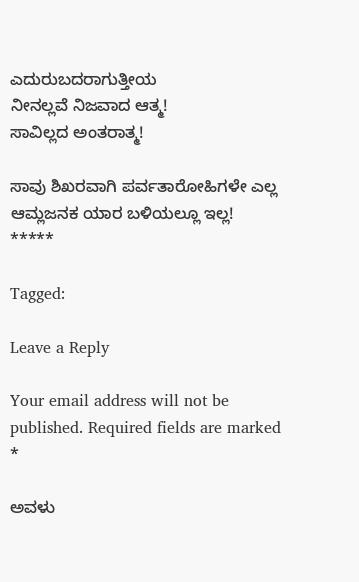ಎದುರುಬದರಾಗುತ್ತೀಯ
ನೀನಲ್ಲವೆ ನಿಜವಾದ ಆತ್ಮ!
ಸಾವಿಲ್ಲದ ಅಂತರಾತ್ಮ!

ಸಾವು ಶಿಖರವಾಗಿ ಪರ್ವತಾರೋಹಿಗಳೇ ಎಲ್ಲ
ಆಮ್ಲಜನಕ ಯಾರ ಬಳಿಯಲ್ಲೂ ಇಲ್ಲ!
*****

Tagged:

Leave a Reply

Your email address will not be published. Required fields are marked *

ಅವಳು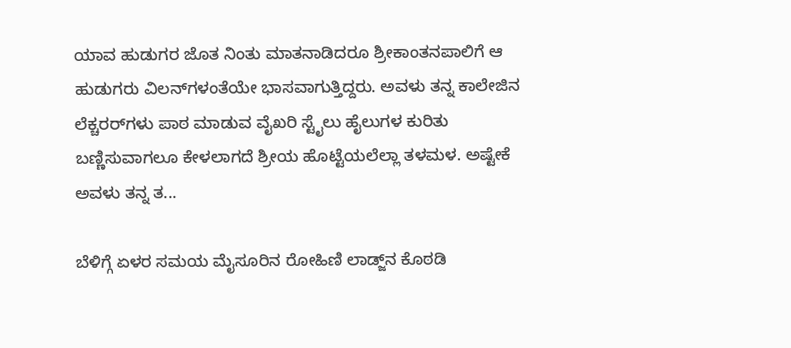ಯಾವ ಹುಡುಗರ ಜೊತ ನಿಂತು ಮಾತನಾಡಿದರೂ ಶ್ರೀಕಾಂತನಪಾಲಿಗೆ ಆ ಹುಡುಗರು ವಿಲನ್‌ಗಳಂತೆಯೇ ಭಾಸವಾಗುತ್ತಿದ್ದರು. ಅವಳು ತನ್ನ ಕಾಲೇಜಿನ ಲೆಕ್ಚರರ್‌ಗಳು ಪಾಠ ಮಾಡುವ ವೈಖರಿ ಸ್ಟೈಲು ಹೈಲುಗಳ ಕುರಿತು ಬಣ್ಣಿಸುವಾಗಲೂ ಕೇಳಲಾಗದೆ ಶ್ರೀಯ ಹೊಟ್ಟೆಯಲೆಲ್ಲಾ ತಳಮಳ. ಅಷ್ಟೇಕೆ ಅವಳು ತನ್ನ ತ...

ಬೆಳಿಗ್ಗೆ ಏಳರ ಸಮಯ ಮೈಸೂರಿನ ರೋಹಿಣಿ ಲಾಡ್ಜ್‌ನ ಕೊಠಡಿ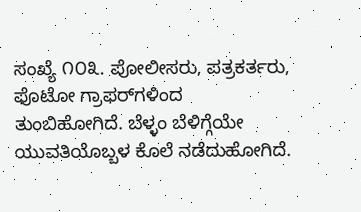ಸಂಖ್ಯೆ ೧೦೩. ಪೋಲೀಸರು, ಪತ್ರಕರ್ತರು, ಫೊಟೋ ಗ್ರಾಫರ್‌ಗಳಿಂದ ತುಂಬಿಹೋಗಿದೆ. ಬೆಳ್ಳಂ ಬೆಳಿಗ್ಗೆಯೇ ಯುವತಿಯೊಬ್ಬಳ ಕೊಲೆ ನಡೆದುಹೋಗಿದೆ.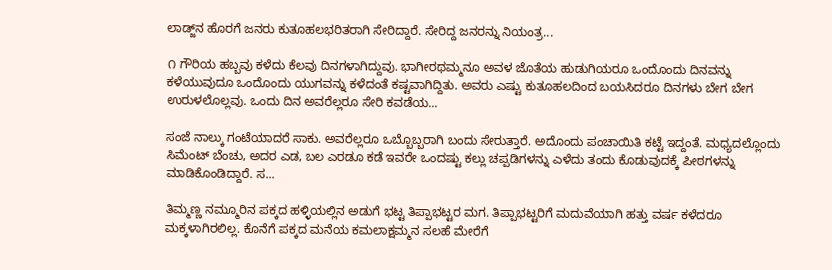ಲಾಡ್ಜ್‌ನ ಹೊರಗೆ ಜನರು ಕುತೂಹಲಭರಿತರಾಗಿ ಸೇರಿದ್ದಾರೆ. ಸೇರಿದ್ದ ಜನರನ್ನು ನಿಯಂತ್ರ...

೧ ಗೌರಿಯ ಹಬ್ಬವು ಕಳೆದು ಕೆಲವು ದಿನಗಳಾಗಿದ್ದುವು. ಭಾಗೀರಥಮ್ಮನೂ ಅವಳ ಜೊತೆಯ ಹುಡುಗಿಯರೂ ಒಂದೊಂದು ದಿನವನ್ನು ಕಳೆಯುವುದೂ ಒಂದೊಂದು ಯುಗವನ್ನು ಕಳೆದಂತೆ ಕಷ್ಟವಾಗಿದ್ದಿತು. ಅವರು ಎಷ್ಟು ಕುತೂಹಲದಿಂದ ಬಯಸಿದರೂ ದಿನಗಳು ಬೇಗ ಬೇಗ ಉರುಳಲೊಲ್ಲವು. ಒಂದು ದಿನ ಅವರೆಲ್ಲರೂ ಸೇರಿ ಕವಡೆಯ...

ಸಂಜೆ ನಾಲ್ಕು ಗಂಟೆಯಾದರೆ ಸಾಕು. ಅವರೆಲ್ಲರೂ ಒಬ್ಬೊಬ್ಬರಾಗಿ ಬಂದು ಸೇರುತ್ತಾರೆ. ಅದೊಂದು ಪಂಚಾಯಿತಿ ಕಟ್ಟೆ ಇದ್ದಂತೆ. ಮಧ್ಯದಲ್ಲೊಂದು ಸಿಮೆಂಟ್ ಬೆಂಚು, ಅದರ ಎಡ, ಬಲ ಎರಡೂ ಕಡೆ ಇವರೇ ಒಂದಷ್ಟು ಕಲ್ಲು ಚಪ್ಪಡಿಗಳನ್ನು ಎಳೆದು ತಂದು ಕೊಡುವುದಕ್ಕೆ ಪೀಠಗಳನ್ನು ಮಾಡಿಕೊಂಡಿದ್ದಾರೆ. ಸ...

ತಿಮ್ಮಣ್ಣ ನಮ್ಮೂರಿನ ಪಕ್ಕದ ಹಳ್ಳಿಯಲ್ಲಿನ ಅಡುಗೆ ಭಟ್ಟ ತಿಪ್ಪಾಭಟ್ಟರ ಮಗ. ತಿಪ್ಪಾಭಟ್ಟರಿಗೆ ಮದುವೆಯಾಗಿ ಹತ್ತು ವರ್ಷ ಕಳೆದರೂ ಮಕ್ಕಳಾಗಿರಲಿಲ್ಲ. ಕೊನೆಗೆ ಪಕ್ಕದ ಮನೆಯ ಕಮಲಾಕ್ಷಮ್ಮನ ಸಲಹೆ ಮೇರೆಗೆ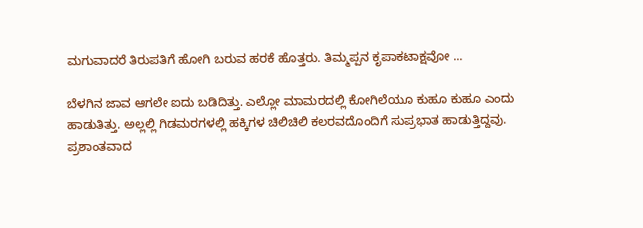ಮಗುವಾದರೆ ತಿರುಪತಿಗೆ ಹೋಗಿ ಬರುವ ಹರಕೆ ಹೊತ್ತರು. ತಿಮ್ಮಪ್ಪನ ಕೃಪಾಕಟಾಕ್ಷವೋ ...

ಬೆಳಗಿನ ಜಾವ ಆಗಲೇ ಐದು ಬಡಿದಿತ್ತು. ಎಲ್ಲೋ ಮಾಮರದಲ್ಲಿ ಕೋಗಿಲೆಯೂ ಕುಹೂ ಕುಹೂ ಎಂದು ಹಾಡುತಿತ್ತು. ಅಲ್ಲಲ್ಲಿ ಗಿಡಮರಗಳಲ್ಲಿ ಹಕ್ಕಿಗಳ ಚಿಲಿಚಿಲಿ ಕಲರವದೊಂದಿಗೆ ಸುಪ್ರಭಾತ ಹಾಡುತ್ತಿದ್ದವು. ಪ್ರಶಾಂತವಾದ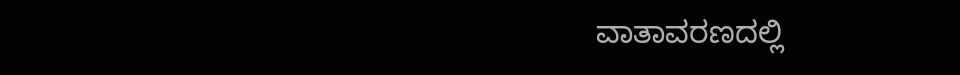ವಾತಾವರಣದಲ್ಲಿ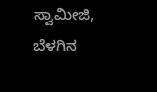ಸ್ವಾಮೀಜಿ, ಬೆಳಗಿನ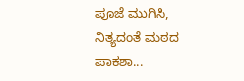ಪೂಜೆ ಮುಗಿಸಿ, ನಿತ್ಯದಂತೆ ಮಠದ ಪಾಕಶಾ...